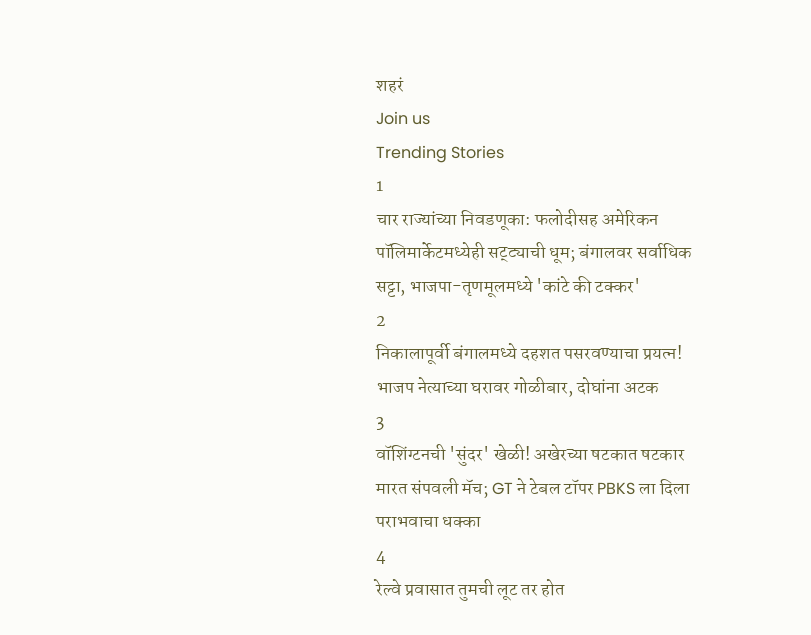शहरं
Join us
Trending Stories
1
चार राज्यांच्या निवडणूका: फलोदीसह अमेरिकन पॉलिमार्केटमध्येही सट्ट्याची धूम; बंगालवर सर्वाधिक सट्टा, भाजपा-तृणमूलमध्ये 'कांटे की टक्कर'
2
निकालापूर्वी बंगालमध्ये दहशत पसरवण्याचा प्रयत्न! भाजप नेत्याच्या घरावर गोळीबार, दोघांना अटक
3
वॉशिंग्टनची 'सुंदर' खेळी! अखेरच्या षटकात षटकार मारत संपवली मॅच; GT ने टेबल टॉपर PBKS ला दिला पराभवाचा धक्का
4
रेल्वे प्रवासात तुमची लूट तर होत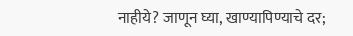नाहीये? जाणून घ्या, खाण्यापिण्याचे दर;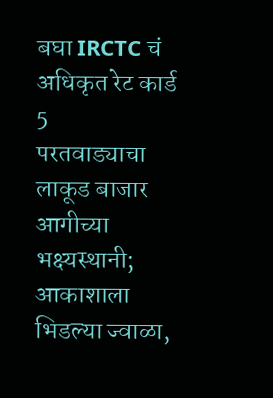बघा IRCTC चं अधिकृत रेट कार्ड
5
परतवाड्याचा लाकूड बाजार आगीच्या भक्ष्यस्थानी; आकाशाला भिडल्या ज्वाळा,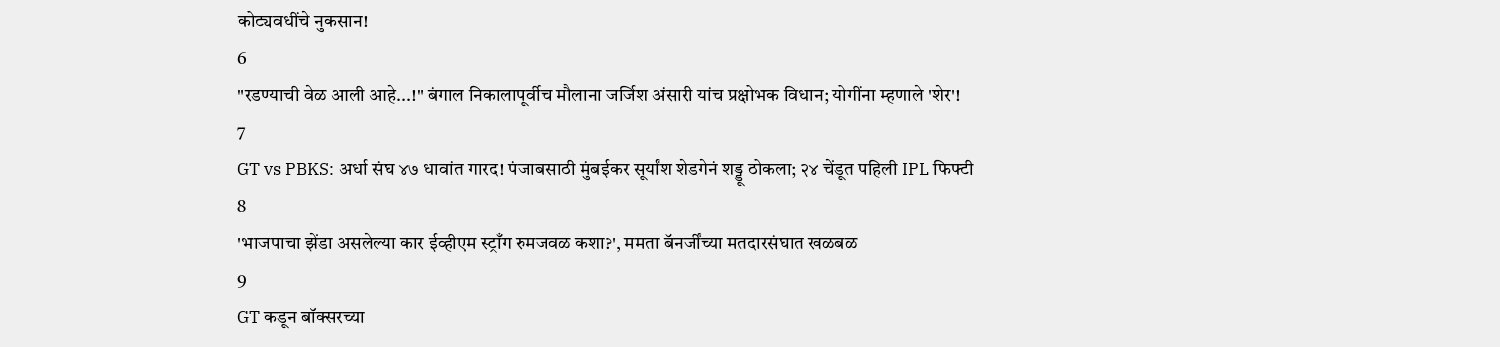कोट्यवधींचे नुकसान!
6
"रडण्याची वेळ आली आहे...!" बंगाल निकालापूर्वीच मौलाना जर्जिश अंसारी यांच प्रक्षोभक विधान; योगींना म्हणाले 'शेर'!
7
GT vs PBKS: अर्धा संघ ४७ धावांत गारद! पंजाबसाठी मुंबईकर सूर्यांश शेडगेनं शड्डू ठोकला; २४ चेंडूत पहिली IPL फिफ्टी
8
'भाजपाचा झेंडा असलेल्या कार ईव्हीएम स्ट्राँग रुमजवळ कशा?', ममता बॅनर्जींच्या मतदारसंघात खळबळ
9
GT कडून बॉक्सरच्या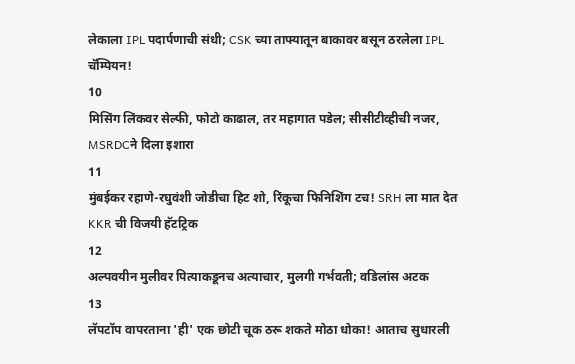लेकाला IPL पदार्पणाची संधी; CSK च्या ताफ्यातून बाकावर बसून ठरलेला IPL चॅम्पियन!
10
मिसिंग लिंकवर सेल्फी, फोटो काढाल, तर महागात पडेल; सीसीटीव्हीची नजर, MSRDCने दिला इशारा
11
मुंबईकर रहाणे-रघुवंशी जोडीचा हिट शो, रिंकूचा फिनिशिंग टच! SRH ला मात देत KKR ची विजयी हॅटट्रिक
12
अल्पवयीन मुलीवर पित्याकडूनच अत्याचार, मुलगी गर्भवती; वडिलांस अटक
13
लॅपटॉप वापरताना 'ही' एक छोटी चूक ठरू शकते मोठा धोका! आताच सुधारली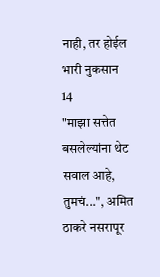नाही, तर होईल भारी नुकसान
14
"माझा सत्तेत बसलेल्यांना थेट सवाल आहे, तुमचं...", अमित ठाकरे नसरापूर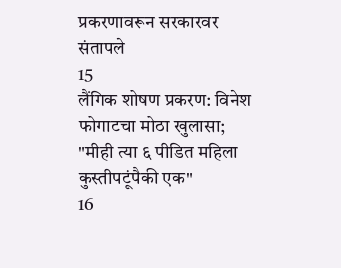प्रकरणावरून सरकारवर संतापले
15
लैंगिक शोषण प्रकरण: विनेश फोगाटचा मोठा खुलासा; "मीही त्या ६ पीडित महिला कुस्तीपटूंपैकी एक"
16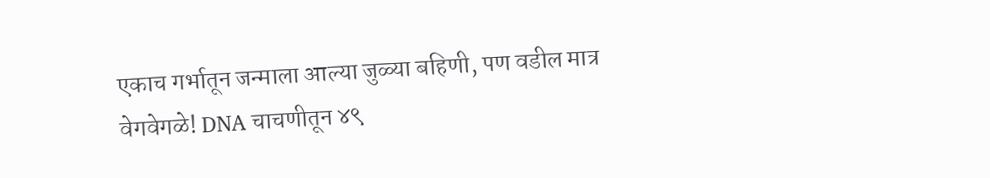एकाच गर्भातून जन्माला आल्या जुळ्या बहिणी, पण वडील मात्र वेगवेगळे! DNA चाचणीतून ४९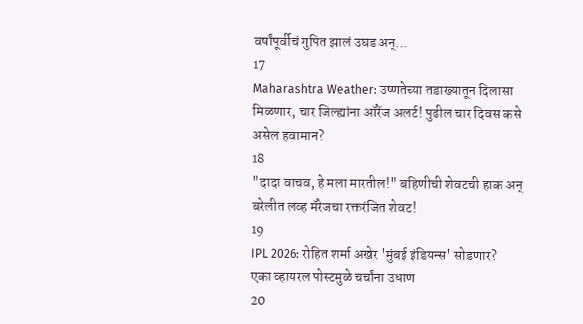वर्षांपूर्वीचं गुपित झालं उघड अन्...
17
Maharashtra Weather: उष्णतेच्या तडाख्यातून दिलासा मिळणार, चार जिल्ह्यांना ऑरेंज अलर्ट! पुढील चार दिवस कसे असेल हवामान?
18
"दादा वाचव, हे मला मारतील!" बहिणीची शेवटची हाक अन् बरेलीत लव्ह मॅरेजचा रक्तरंजित शेवट!
19
IPL 2026: रोहित शर्मा अखेर 'मुंबई इंडियन्स' सोडणार? एका व्हायरल पोस्टमुळे चर्चांना उधाण
20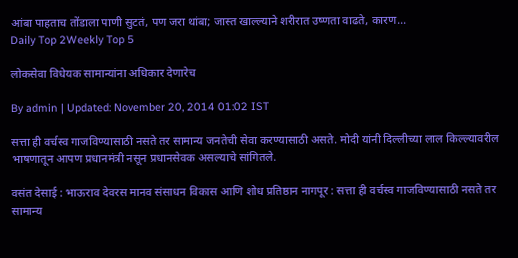आंबा पाहताच तोंडाला पाणी सुटतं, पण जरा थांबा; जास्त खाल्ल्याने शरीरात उष्णता वाढते, कारण...
Daily Top 2Weekly Top 5

लोकसेवा विधेयक सामान्यांना अधिकार देणारेच

By admin | Updated: November 20, 2014 01:02 IST

सत्ता ही वर्चस्व गाजविण्यासाठी नसते तर सामान्य जनतेची सेवा करण्यासाठी असते. मोदी यांनी दिल्लीच्या लाल किल्ल्यावरील भाषणातून आपण प्रधानमंत्री नसून प्रधानसेवक असल्याचे सांगितले.

वसंत देसाई : भाऊराव देवरस मानव संसाधन विकास आणि शोध प्रतिष्ठान नागपूर : सत्ता ही वर्चस्व गाजविण्यासाठी नसते तर सामान्य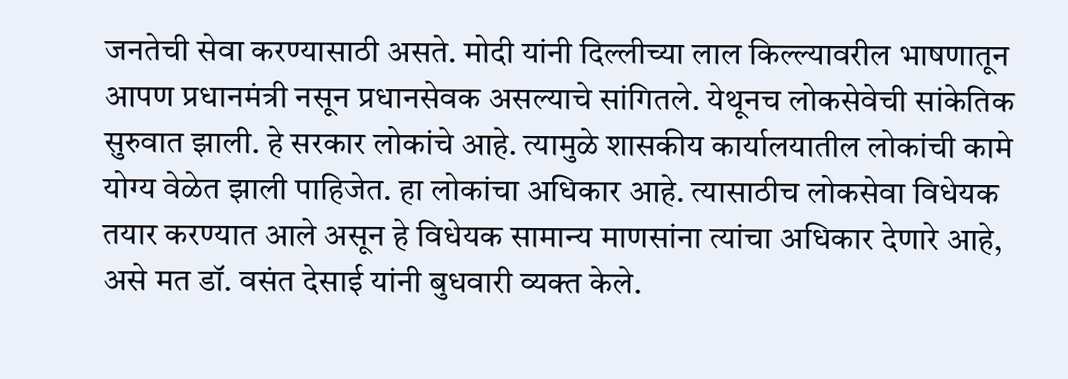जनतेची सेवा करण्यासाठी असते. मोदी यांनी दिल्लीच्या लाल किल्ल्यावरील भाषणातून आपण प्रधानमंत्री नसून प्रधानसेवक असल्याचे सांगितले. येथूनच लोकसेवेची सांकेतिक सुरुवात झाली. हे सरकार लोकांचे आहे. त्यामुळे शासकीय कार्यालयातील लोकांची कामे योग्य वेळेत झाली पाहिजेत. हा लोकांचा अधिकार आहे. त्यासाठीच लोकसेवा विधेयक तयार करण्यात आले असून हे विधेयक सामान्य माणसांना त्यांचा अधिकार देणारे आहे, असे मत डॉ. वसंत देसाई यांनी बुधवारी व्यक्त केले.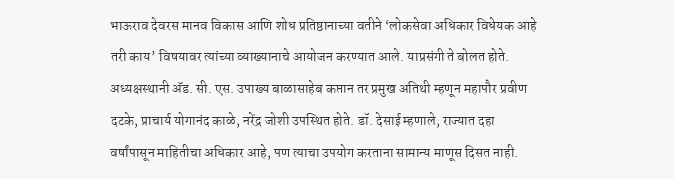भाऊराव देवरस मानव विकास आणि शोध प्रतिष्ठानाच्या वतीने ‘लोकसेवा अधिकार विधेयक आहे तरी काय’ विषयावर त्यांच्या व्याख्यानाचे आयोजन करण्यात आले. याप्रसंगी ते बोलत होते. अध्यक्षस्थानी अ‍ॅड. सी. एस. उपाख्य बाळासाहेब कप्तान तर प्रमुख अतिथी म्हणून महापौर प्रवीण दटके, प्राचार्य योगानंद काळे, नरेंद्र जोशी उपस्थित होते. डॉ. देसाई म्हणाले, राज्यात दहा वर्षांपासून माहितीचा अधिकार आहे, पण त्याचा उपयोग करताना सामान्य माणूस दिसत नाही.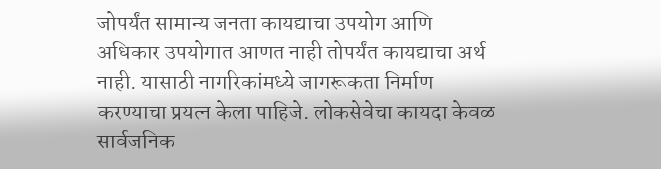जोपर्यंत सामान्य जनता कायद्याचा उपयोग आणि अधिकार उपयोगात आणत नाही तोपर्यंत कायद्याचा अर्थ नाही. यासाठी नागरिकांमध्ये जागरूकता निर्माण करण्याचा प्रयत्न केला पाहिजे. लोकसेवेचा कायदा केवळ सार्वजनिक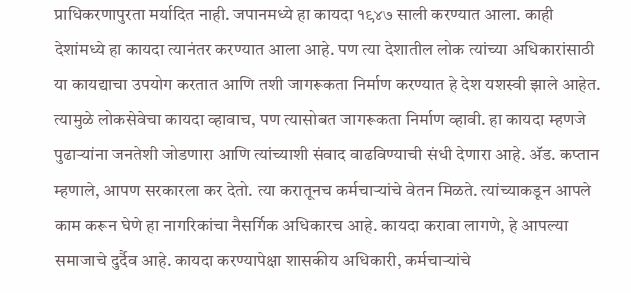प्राधिकरणापुरता मर्यादित नाही. जपानमध्ये हा कायदा १९४७ साली करण्यात आला. काही देशांमध्ये हा कायदा त्यानंतर करण्यात आला आहे. पण त्या देशातील लोक त्यांच्या अधिकारांसाठी या कायद्याचा उपयोग करतात आणि तशी जागरूकता निर्माण करण्यात हे देश यशस्वी झाले आहेत. त्यामुळे लोकसेवेचा कायदा व्हावाच, पण त्यासोबत जागरूकता निर्माण व्हावी. हा कायदा म्हणजे पुढाऱ्यांना जनतेशी जोडणारा आणि त्यांच्याशी संवाद वाढविण्याची संधी देणारा आहे. अ‍ॅड. कप्तान म्हणाले, आपण सरकारला कर देतो. त्या करातूनच कर्मचाऱ्यांचे वेतन मिळते. त्यांच्याकडून आपले काम करून घेणे हा नागरिकांचा नैसर्गिक अधिकारच आहे. कायदा करावा लागणे, हे आपल्या समाजाचे दुर्दैव आहे. कायदा करण्यापेक्षा शासकीय अधिकारी, कर्मचाऱ्यांचे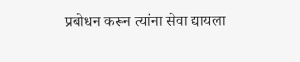प्रबोधन करून त्यांना सेवा द्यायला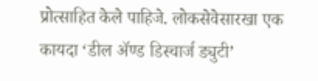प्रोत्साहित केले पाहिजे. लोकसेवेसारखा एक कायदा ‘डील अ‍ॅण्ड डिस्चार्ज ड्युटी’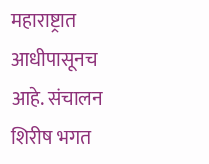महाराष्ट्रात आधीपासूनच आहे. संचालन शिरीष भगत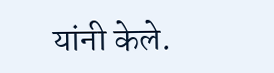यांनी केले.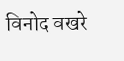विनोद वखरे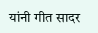यांनी गीत सादर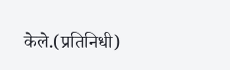केले.(प्रतिनिधी)